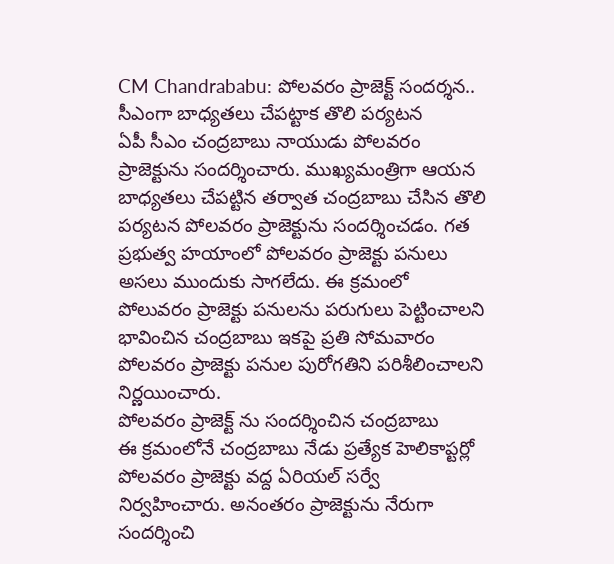CM Chandrababu: పోలవరం ప్రాజెక్ట్ సందర్శన.. సీఎంగా బాధ్యతలు చేపట్టాక తొలి పర్యటన
ఏపీ సీఎం చంద్రబాబు నాయుడు పోలవరం ప్రాజెక్టును సందర్శించారు. ముఖ్యమంత్రిగా ఆయన బాధ్యతలు చేపట్టిన తర్వాత చంద్రబాబు చేసిన తొలి పర్యటన పోలవరం ప్రాజెక్టును సందర్శించడం. గత ప్రభుత్వ హయాంలో పోలవరం ప్రాజెక్టు పనులు అసలు ముందుకు సాగలేదు. ఈ క్రమంలో పోలువరం ప్రాజెక్టు పనులను పరుగులు పెట్టించాలని భావించిన చంద్రబాబు ఇకపై ప్రతి సోమవారం పోలవరం ప్రాజెక్టు పనుల పురోగతిని పరిశీలించాలని నిర్ణయించారు.
పోలవరం ప్రాజెక్ట్ ను సందర్శించిన చంద్రబాబు
ఈ క్రమంలోనే చంద్రబాబు నేడు ప్రత్యేక హెలికాప్టర్లో పోలవరం ప్రాజెక్టు వద్ద ఏరియల్ సర్వే నిర్వహించారు. అనంతరం ప్రాజెక్టును నేరుగా సందర్శించి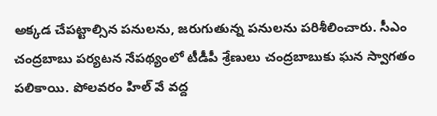అక్కడ చేపట్టాల్సిన పనులను, జరుగుతున్న పనులను పరిశీలించారు. సీఎం చంద్రబాబు పర్యటన నేపథ్యంలో టీడీపీ శ్రేణులు చంద్రబాబుకు ఘన స్వాగతం పలికాయి. పోలవరం హిల్ వే వద్ద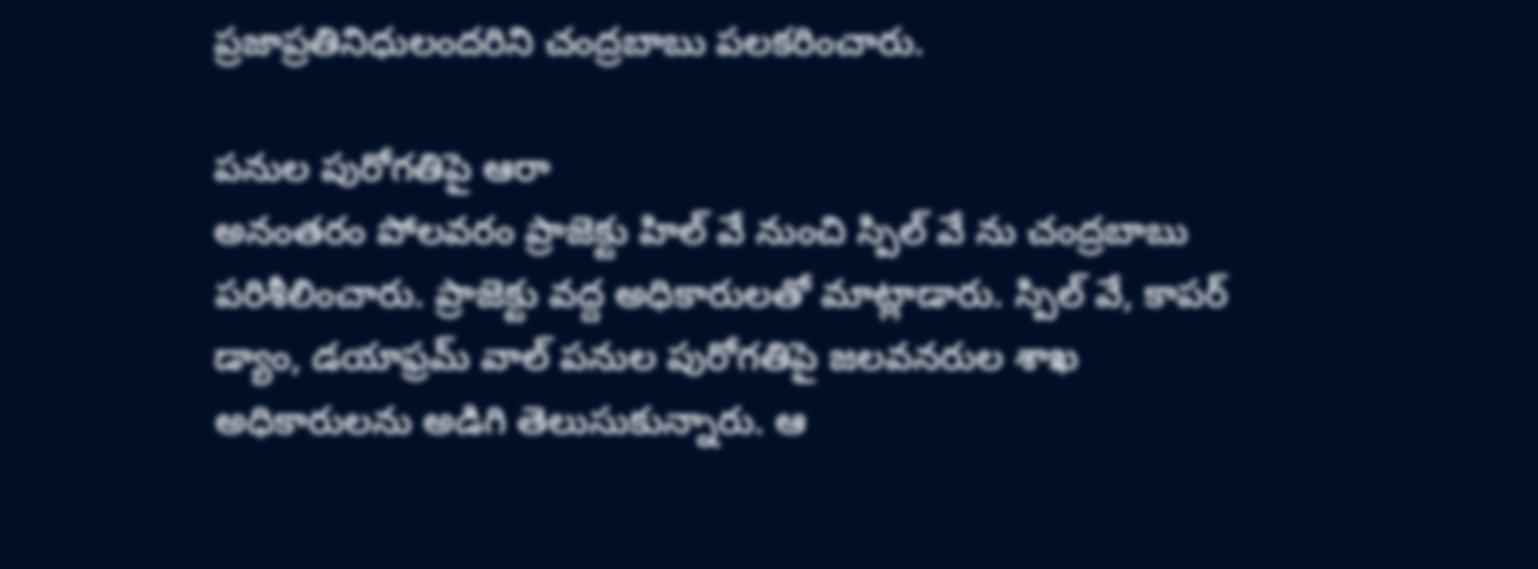ప్రజాప్రతినిధులందరిని చంద్రబాబు పలకరించారు.

పనుల పురోగతిపై ఆరా
అనంతరం పోలవరం ప్రాజెక్టు హిల్ వే నుంచి స్పిల్ వే ను చంద్రబాబు పరిశీలించారు. ప్రాజెక్టు వద్ద అధికారులతో మాట్లాడారు. స్పిల్ వే, కాపర్ డ్యాం, డయాఫ్రమ్ వాల్ పనుల పురోగతిపై జలవనరుల శాఖ అధికారులను అడిగి తెలుసుకున్నారు. ఆ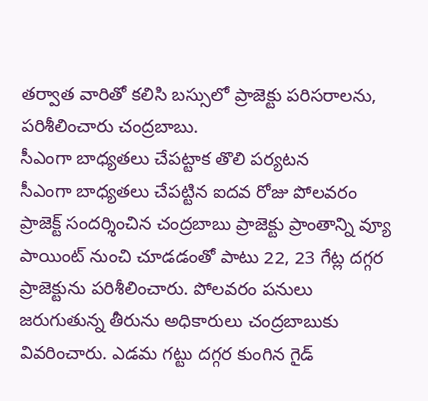తర్వాత వారితో కలిసి బస్సులో ప్రాజెక్టు పరిసరాలను, పరిశీలించారు చంద్రబాబు.
సీఎంగా బాధ్యతలు చేపట్టాక తొలి పర్యటన
సీఎంగా బాధ్యతలు చేపట్టిన ఐదవ రోజు పోలవరం ప్రాజెక్ట్ సందర్శించిన చంద్రబాబు ప్రాజెక్టు ప్రాంతాన్ని వ్యూ పాయింట్ నుంచి చూడడంతో పాటు 22, 23 గేట్ల దగ్గర ప్రాజెక్టును పరిశీలించారు. పోలవరం పనులు జరుగుతున్న తీరును అధికారులు చంద్రబాబుకు వివరించారు. ఎడమ గట్టు దగ్గర కుంగిన గైడ్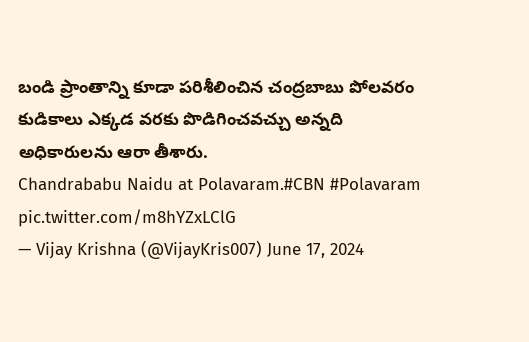బండి ప్రాంతాన్ని కూడా పరిశీలించిన చంద్రబాబు పోలవరం కుడికాలు ఎక్కడ వరకు పొడిగించవచ్చు అన్నది అధికారులను ఆరా తీశారు.
Chandrababu Naidu at Polavaram.#CBN #Polavaram pic.twitter.com/m8hYZxLClG
— Vijay Krishna (@VijayKris007) June 17, 2024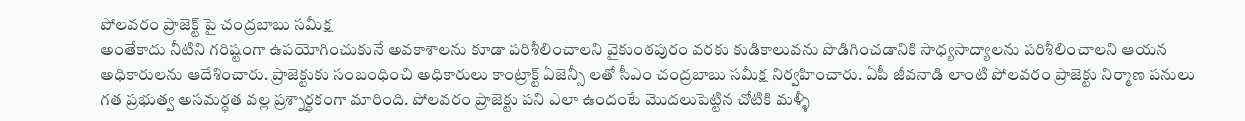పోలవరం ప్రాజెక్ట్ పై చంద్రబాబు సమీక్ష
అంతేకాదు నీటిని గరిష్టంగా ఉపయోగించుకునే అవకాశాలను కూడా పరిశీలించాలని వైకుంఠపురం వరకు కుడికాలువను పొడిగించడానికి సాధ్యసాద్యాలను పరిశీలించాలని ఆయన అధికారులను ఆదేశించారు. ప్రాజెక్టుకు సంబంధించి అధికారులు కాంట్రాక్ట్ ఏజెన్సీ లతో సీఎం చంద్రబాబు సమీక్ష నిర్వహించారు. ఏపీ జీవనాడి లాంటి పోలవరం ప్రాజెక్టు నిర్మాణ పనులు గత ప్రభుత్వ అసమర్ధత వల్ల ప్రశ్నార్ధకంగా మారింది. పోలవరం ప్రాజెక్టు పని ఎలా ఉందంటే మొదలుపెట్టిన చోటికి మళ్ళీ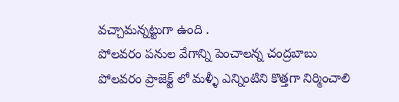వచ్చామన్నట్టుగా ఉంది .
పోలవరం పనుల వేగాన్ని పెంచాలన్న చంద్రబాబు
పోలవరం ప్రాజెక్ట్ లో మళ్ళీ ఎన్నింటిని కొత్తగా నిర్మించాలి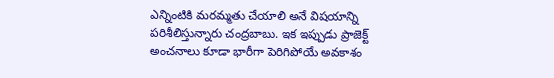ఎన్నింటికి మరమ్మతు చేయాలి అనే విషయాన్ని పరిశీలిస్తున్నారు చంద్రబాబు. ఇక ఇప్పుడు ప్రాజెక్ట్ అంచనాలు కూడా భారీగా పెరిగిపోయే అవకాశం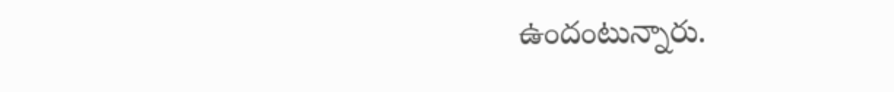ఉందంటున్నారు.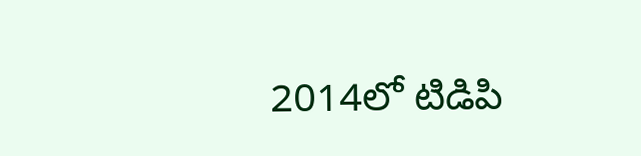2014లో టిడిపి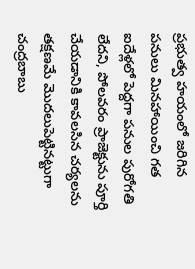ప్రభుత్వ హయంలో జరిగిన పనులు మినహాయించి గత ఐదేళ్లలో పెద్దగా పనుల పురోగతి లేదని, పోలవరం ప్రాజెక్టును పూర్తి చేయడానికి కావలసిన చర్యలను తక్షణమే మొదలుపెట్టినట్టుగా చంద్రబాబు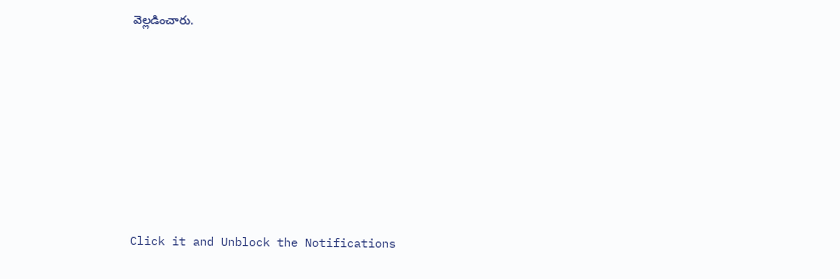వెల్లడించారు.












Click it and Unblock the Notifications